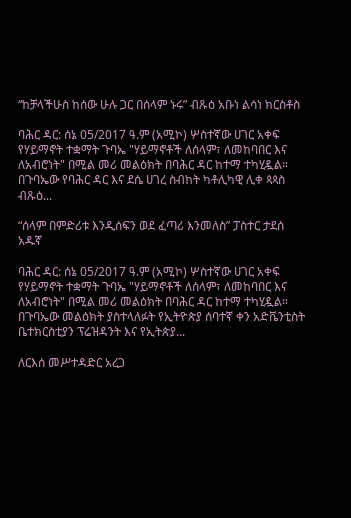“ከቻላችሁስ ከሰው ሁሉ ጋር በሰላም ኑሩ” ብጹዕ አቡነ ልሳነ ክርስቶስ

ባሕር ዳር: ሰኔ 05/2017 ዓ.ም (አሚኮ) ሦስተኛው ሀገር አቀፍ የሃይማኖት ተቋማት ጉባኤ "ሃይማኖቶች ለሰላም፣ ለመከባበር እና ለአብሮነት" በሚል መሪ መልዕክት በባሕር ዳር ከተማ ተካሂዷል። በጉባኤው የባሕር ዳር እና ደሴ ሀገረ ስብከት ካቶሊካዊ ሊቀ ጳጳስ ብጹዕ...

“ሰላም በምድሪቱ እንዲሰፍን ወደ ፈጣሪ እንመለስ” ፓስተር ታደሰ አዱኛ

ባሕር ዳር: ሰኔ 05/2017 ዓ.ም (አሚኮ) ሦስተኛው ሀገር አቀፍ የሃይማኖት ተቋማት ጉባኤ "ሃይማኖቶች ለሰላም፣ ለመከባበር እና ለአብሮነት" በሚል መሪ መልዕክት በባሕር ዳር ከተማ ተካሂዷል። በጉባኤው መልዕክት ያስተላለፉት የኢትዮጵያ ሰባተኛ ቀን አድቬንቲስት ቤተክርስቲያን ፕሬዝዳንት እና የኢትጵያ...

ለርእሰ መሥተዳድር አረጋ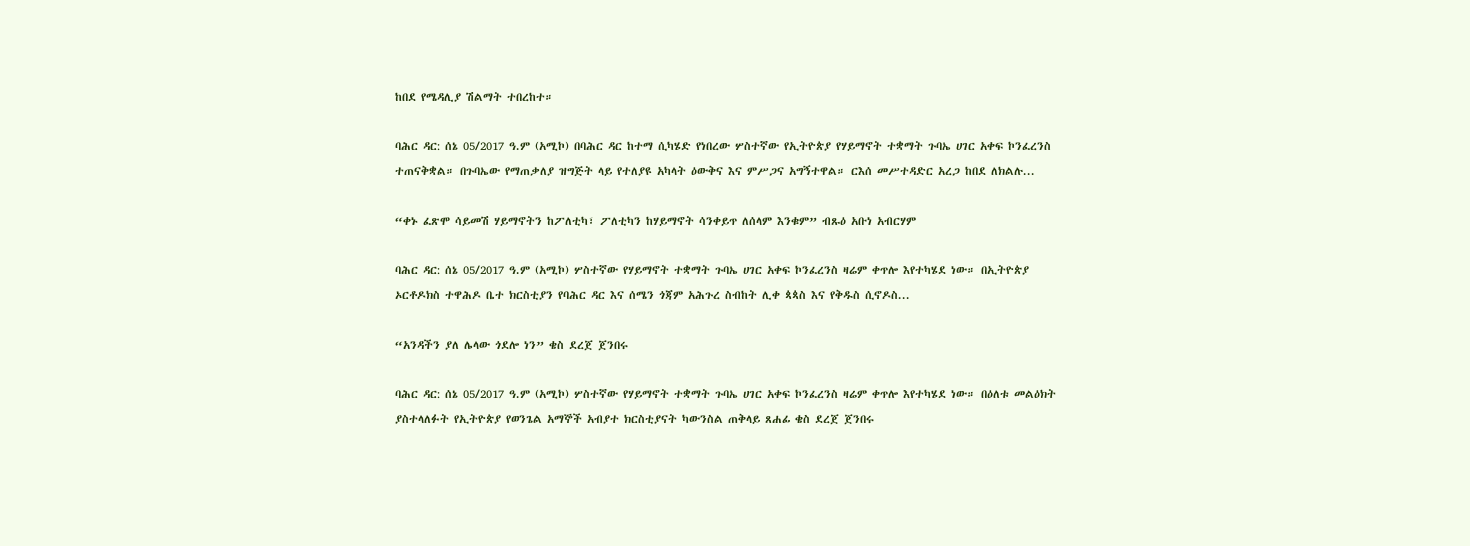ከበደ የሜዳሊያ ሽልማት ተበረከተ።

ባሕር ዳር: ሰኔ 05/2017 ዓ.ም (አሚኮ) በባሕር ዳር ከተማ ሲካሄድ የነበረው ሦስተኛው የኢትዮጵያ የሃይማኖት ተቋማት ጉባኤ ሀገር አቀፍ ኮንፈረንስ ተጠናቅቋል። በጉባኤው የማጠቃለያ ዝግጅት ላይ የተለያዩ አካላት ዕውቅና እና ምሥጋና አግኝተዋል። ርእሰ መሥተዳድር አረጋ ከበደ ለክልሉ...

“ቀኑ ፈጽሞ ሳይመሽ ሃይማኖትን ከፖለቲካ፣ ፖለቲካን ከሃይማኖት ሳንቀይጥ ለሰላም እንቁም” ብጹዕ አቡነ አብርሃም

ባሕር ዳር: ሰኔ 05/2017 ዓ.ም (አሚኮ) ሦስተኛው የሃይማኖት ተቋማት ጉባኤ ሀገር አቀፍ ኮንፈረንስ ዛሬም ቀጥሎ እየተካሄደ ነው። በኢትዮጵያ ኦርቶዶክስ ተዋሕዶ ቤተ ክርስቲያን የባሕር ዳር እና ሰሜን ጎጃም አሕጉረ ስብከት ሊቀ ጳጳስ እና የቅዱስ ሲኖዶስ...

“አንዳችን ያለ ሌላው ጎደሎ ነን” ቄስ ደረጀ ጀንበሩ

ባሕር ዳር: ሰኔ 05/2017 ዓ.ም (አሚኮ) ሦስተኛው የሃይማኖት ተቋማት ጉባኤ ሀገር አቀፍ ኮንፈረንስ ዛሬም ቀጥሎ እየተካሄደ ነው። በዕለቱ መልዕክት ያስተላለፉት የኢትዮጵያ የወንጌል አማኞች አብያተ ክርስቲያናት ካውንስል ጠቅላይ ጸሐፊ ቄስ ደረጀ ጀንበሩ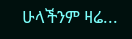ሁላችንም ዛሬ...